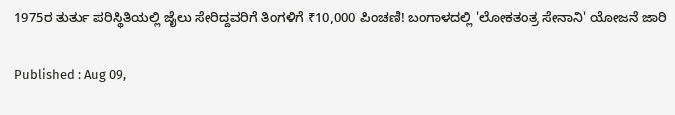1975ರ ತುರ್ತು ಪರಿಸ್ಥಿತಿಯಲ್ಲಿ ಜೈಲು ಸೇರಿದ್ದವರಿಗೆ ತಿಂಗಳಿಗೆ ₹10,000 ಪಿಂಚಣಿ! ಬಂಗಾಳದಲ್ಲಿ 'ಲೋಕತಂತ್ರ ಸೇನಾನಿ' ಯೋಜನೆ ಜಾರಿ

Published : Aug 09,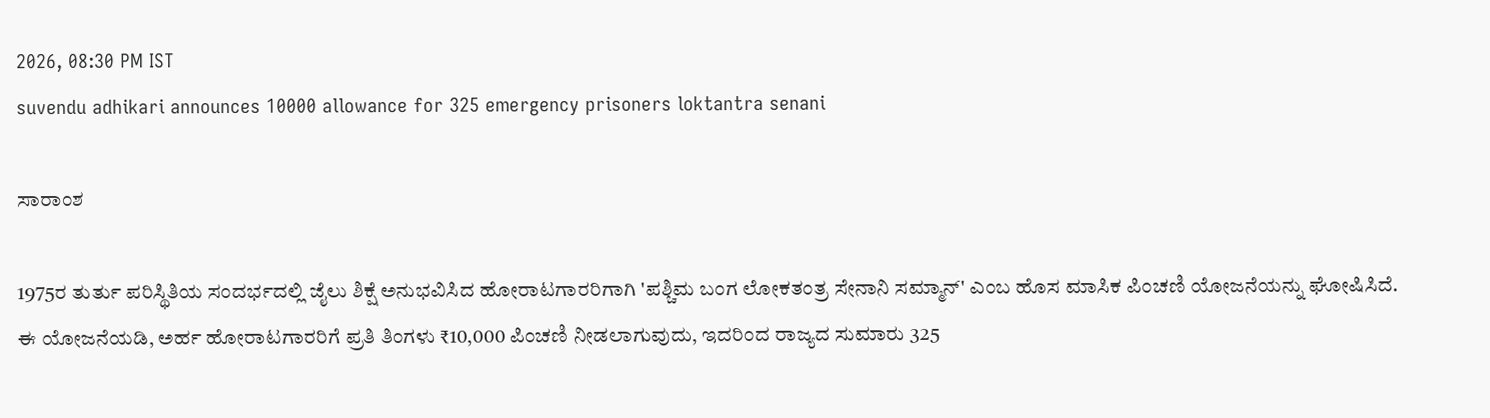2026, 08:30 PM IST
suvendu adhikari announces 10000 allowance for 325 emergency prisoners loktantra senani

ಸಾರಾಂಶ

1975ರ ತುರ್ತು ಪರಿಸ್ಥಿತಿಯ ಸಂದರ್ಭದಲ್ಲಿ ಜೈಲು ಶಿಕ್ಷೆ ಅನುಭವಿಸಿದ ಹೋರಾಟಗಾರರಿಗಾಗಿ 'ಪಶ್ಚಿಮ ಬಂಗ ಲೋಕತಂತ್ರ ಸೇನಾನಿ ಸಮ್ಮಾನ್' ಎಂಬ ಹೊಸ ಮಾಸಿಕ ಪಿಂಚಣಿ ಯೋಜನೆಯನ್ನು ಘೋಷಿಸಿದೆ. ಈ ಯೋಜನೆಯಡಿ, ಅರ್ಹ ಹೋರಾಟಗಾರರಿಗೆ ಪ್ರತಿ ತಿಂಗಳು ₹10,000 ಪಿಂಚಣಿ ನೀಡಲಾಗುವುದು, ಇದರಿಂದ ರಾಜ್ಯದ ಸುಮಾರು 325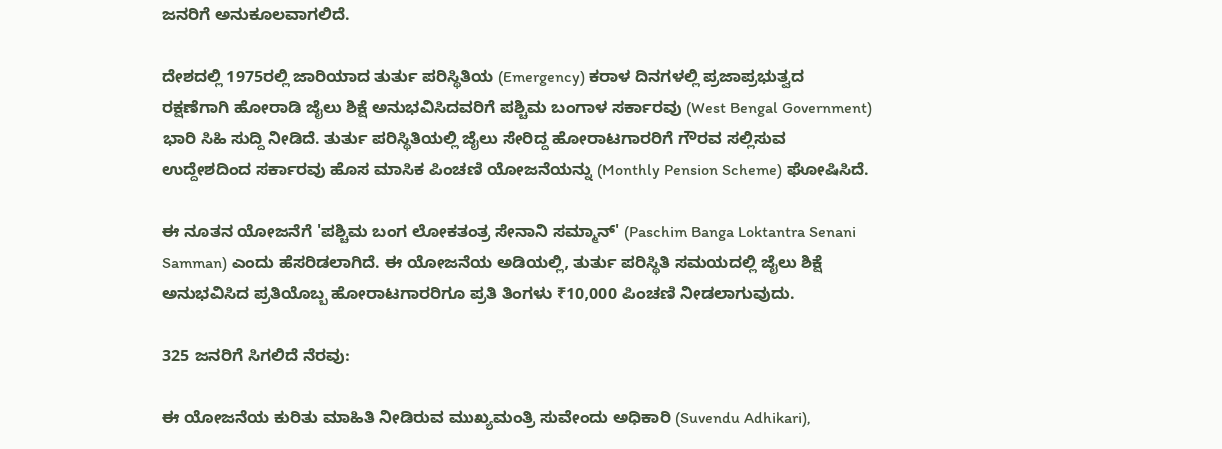ಜನರಿಗೆ ಅನುಕೂಲವಾಗಲಿದೆ.

ದೇಶದಲ್ಲಿ 1975ರಲ್ಲಿ ಜಾರಿಯಾದ ತುರ್ತು ಪರಿಸ್ಥಿತಿಯ (Emergency) ಕರಾಳ ದಿನಗಳಲ್ಲಿ ಪ್ರಜಾಪ್ರಭುತ್ವದ ರಕ್ಷಣೆಗಾಗಿ ಹೋರಾಡಿ ಜೈಲು ಶಿಕ್ಷೆ ಅನುಭವಿಸಿದವರಿಗೆ ಪಶ್ಚಿಮ ಬಂಗಾಳ ಸರ್ಕಾರವು (West Bengal Government) ಭಾರಿ ಸಿಹಿ ಸುದ್ದಿ ನೀಡಿದೆ. ತುರ್ತು ಪರಿಸ್ಥಿತಿಯಲ್ಲಿ ಜೈಲು ಸೇರಿದ್ದ ಹೋರಾಟಗಾರರಿಗೆ ಗೌರವ ಸಲ್ಲಿಸುವ ಉದ್ದೇಶದಿಂದ ಸರ್ಕಾರವು ಹೊಸ ಮಾಸಿಕ ಪಿಂಚಣಿ ಯೋಜನೆಯನ್ನು (Monthly Pension Scheme) ಘೋಷಿಸಿದೆ.

ಈ ನೂತನ ಯೋಜನೆಗೆ 'ಪಶ್ಚಿಮ ಬಂಗ ಲೋಕತಂತ್ರ ಸೇನಾನಿ ಸಮ್ಮಾನ್' (Paschim Banga Loktantra Senani Samman) ಎಂದು ಹೆಸರಿಡಲಾಗಿದೆ. ಈ ಯೋಜನೆಯ ಅಡಿಯಲ್ಲಿ, ತುರ್ತು ಪರಿಸ್ಥಿತಿ ಸಮಯದಲ್ಲಿ ಜೈಲು ಶಿಕ್ಷೆ ಅನುಭವಿಸಿದ ಪ್ರತಿಯೊಬ್ಬ ಹೋರಾಟಗಾರರಿಗೂ ಪ್ರತಿ ತಿಂಗಳು ₹10,000 ಪಿಂಚಣಿ ನೀಡಲಾಗುವುದು.

325 ಜನರಿಗೆ ಸಿಗಲಿದೆ ನೆರವು:

ಈ ಯೋಜನೆಯ ಕುರಿತು ಮಾಹಿತಿ ನೀಡಿರುವ ಮುಖ್ಯಮಂತ್ರಿ ಸುವೇಂದು ಅಧಿಕಾರಿ (Suvendu Adhikari),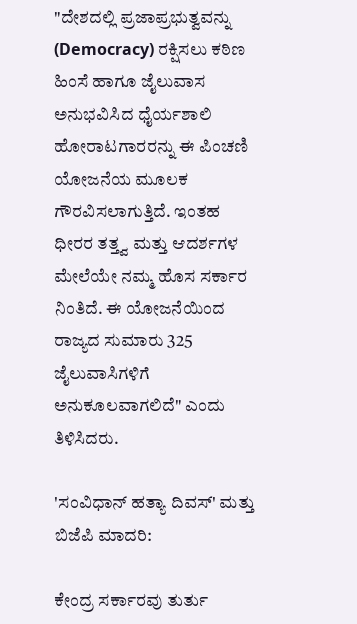"ದೇಶದಲ್ಲಿ ಪ್ರಜಾಪ್ರಭುತ್ವವನ್ನು (Democracy) ರಕ್ಷಿಸಲು ಕಠಿಣ ಹಿಂಸೆ ಹಾಗೂ ಜೈಲುವಾಸ ಅನುಭವಿಸಿದ ಧೈರ್ಯಶಾಲಿ ಹೋರಾಟಗಾರರನ್ನು ಈ ಪಿಂಚಣಿ ಯೋಜನೆಯ ಮೂಲಕ ಗೌರವಿಸಲಾಗುತ್ತಿದೆ. ಇಂತಹ ಧೀರರ ತತ್ತ್ವ ಮತ್ತು ಆದರ್ಶಗಳ ಮೇಲೆಯೇ ನಮ್ಮ ಹೊಸ ಸರ್ಕಾರ ನಿಂತಿದೆ. ಈ ಯೋಜನೆಯಿಂದ ರಾಜ್ಯದ ಸುಮಾರು 325 ಜೈಲುವಾಸಿಗಳಿಗೆ ಅನುಕೂಲವಾಗಲಿದೆ" ಎಂದು ತಿಳಿಸಿದರು.

'ಸಂವಿಧಾನ್ ಹತ್ಯಾ ದಿವಸ್' ಮತ್ತು ಬಿಜೆಪಿ ಮಾದರಿ:

ಕೇಂದ್ರ ಸರ್ಕಾರವು ತುರ್ತು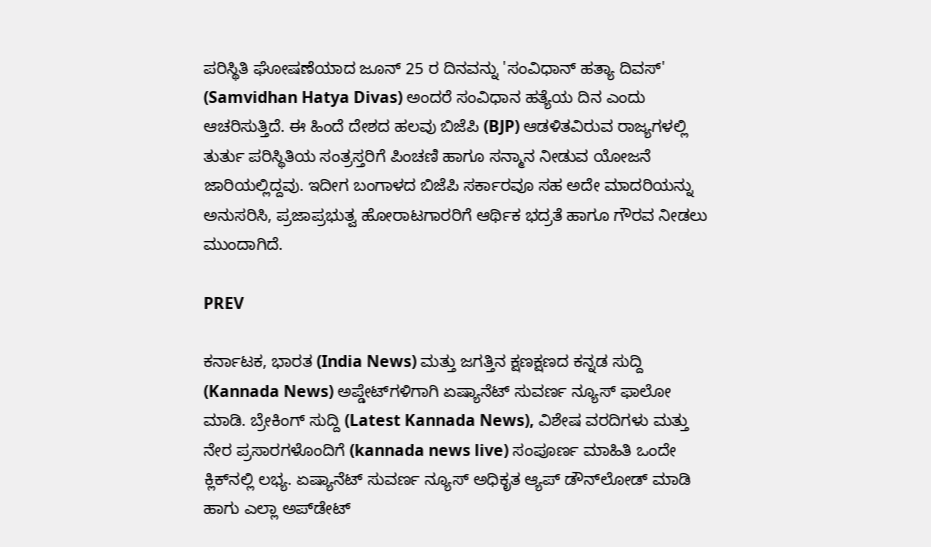ಪರಿಸ್ಥಿತಿ ಘೋಷಣೆಯಾದ ಜೂನ್ 25 ರ ದಿನವನ್ನು 'ಸಂವಿಧಾನ್ ಹತ್ಯಾ ದಿವಸ್' (Samvidhan Hatya Divas) ಅಂದರೆ ಸಂವಿಧಾನ ಹತ್ಯೆಯ ದಿನ ಎಂದು ಆಚರಿಸುತ್ತಿದೆ. ಈ ಹಿಂದೆ ದೇಶದ ಹಲವು ಬಿಜೆಪಿ (BJP) ಆಡಳಿತವಿರುವ ರಾಜ್ಯಗಳಲ್ಲಿ ತುರ್ತು ಪರಿಸ್ಥಿತಿಯ ಸಂತ್ರಸ್ತರಿಗೆ ಪಿಂಚಣಿ ಹಾಗೂ ಸನ್ಮಾನ ನೀಡುವ ಯೋಜನೆ ಜಾರಿಯಲ್ಲಿದ್ದವು. ಇದೀಗ ಬಂಗಾಳದ ಬಿಜೆಪಿ ಸರ್ಕಾರವೂ ಸಹ ಅದೇ ಮಾದರಿಯನ್ನು ಅನುಸರಿಸಿ, ಪ್ರಜಾಪ್ರಭುತ್ವ ಹೋರಾಟಗಾರರಿಗೆ ಆರ್ಥಿಕ ಭದ್ರತೆ ಹಾಗೂ ಗೌರವ ನೀಡಲು ಮುಂದಾಗಿದೆ.

PREV

ಕರ್ನಾಟಕ, ಭಾರತ (India News) ಮತ್ತು ಜಗತ್ತಿನ ಕ್ಷಣಕ್ಷಣದ ಕನ್ನಡ ಸುದ್ದಿ (Kannada News) ಅಪ್ಡೇಟ್‌ಗಳಿಗಾಗಿ ಏಷ್ಯಾನೆಟ್ ಸುವರ್ಣ ನ್ಯೂಸ್‌ ಫಾಲೋ ಮಾಡಿ. ಬ್ರೇಕಿಂಗ್ ಸುದ್ದಿ (Latest Kannada News), ವಿಶೇಷ ವರದಿಗಳು ಮತ್ತು ನೇರ ಪ್ರಸಾರಗಳೊಂದಿಗೆ (kannada news live) ಸಂಪೂರ್ಣ ಮಾಹಿತಿ ಒಂದೇ ಕ್ಲಿಕ್‌ನಲ್ಲಿ ಲಭ್ಯ. ಏಷ್ಯಾನೆಟ್ ಸುವರ್ಣ ನ್ಯೂಸ್ ಅಧಿಕೃತ ಆ್ಯಪ್ ಡೌನ್‌ಲೋಡ್ ಮಾಡಿ ಹಾಗು ಎಲ್ಲಾ ಅಪ್‌ಡೇಟ್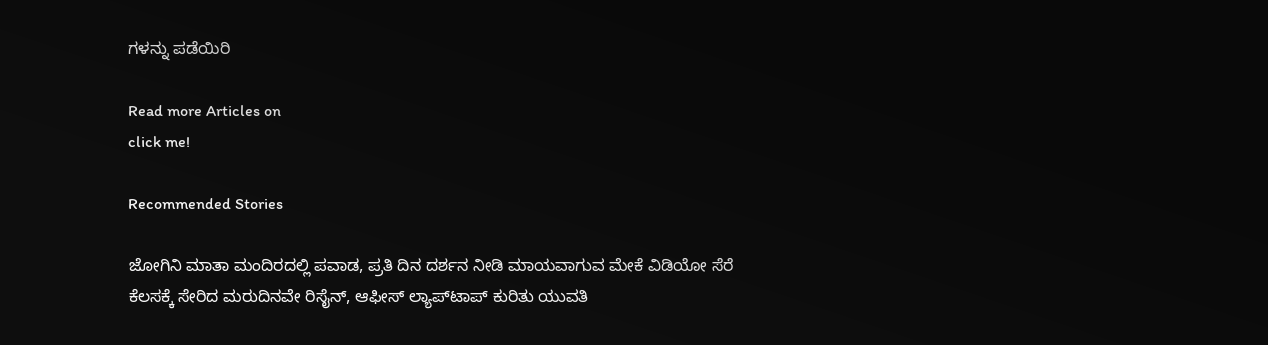ಗಳನ್ನು ಪಡೆಯಿರಿ

Read more Articles on
click me!

Recommended Stories

ಜೋಗಿನಿ ಮಾತಾ ಮಂದಿರದಲ್ಲಿ ಪವಾಡ, ಪ್ರತಿ ದಿನ ದರ್ಶನ ನೀಡಿ ಮಾಯವಾಗುವ ಮೇಕೆ ವಿಡಿಯೋ ಸೆರೆ
ಕೆಲಸಕ್ಕೆ ಸೇರಿದ ಮರುದಿನವೇ ರಿಸೈನ್, ಆಫೀಸ್ ಲ್ಯಾಪ್‌ಟಾಪ್ ಕುರಿತು ಯುವತಿ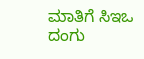ಮಾತಿಗೆ ಸಿಇಒ ದಂಗು